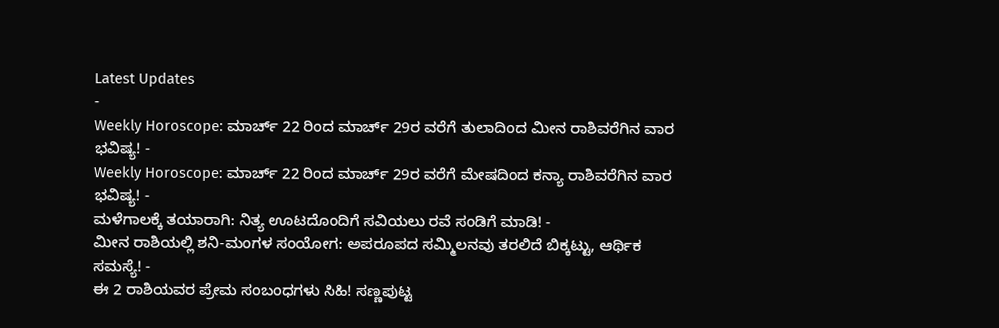Latest Updates
-
Weekly Horoscope: ಮಾರ್ಚ್ 22 ರಿಂದ ಮಾರ್ಚ್ 29ರ ವರೆಗೆ ತುಲಾದಿಂದ ಮೀನ ರಾಶಿವರೆಗಿನ ವಾರ ಭವಿಷ್ಯ! -
Weekly Horoscope: ಮಾರ್ಚ್ 22 ರಿಂದ ಮಾರ್ಚ್ 29ರ ವರೆಗೆ ಮೇಷದಿಂದ ಕನ್ಯಾ ರಾಶಿವರೆಗಿನ ವಾರ ಭವಿಷ್ಯ! -
ಮಳೆಗಾಲಕ್ಕೆ ತಯಾರಾಗಿ: ನಿತ್ಯ ಊಟದೊಂದಿಗೆ ಸವಿಯಲು ರವೆ ಸಂಡಿಗೆ ಮಾಡಿ! -
ಮೀನ ರಾಶಿಯಲ್ಲಿ ಶನಿ-ಮಂಗಳ ಸಂಯೋಗ: ಅಪರೂಪದ ಸಮ್ಮಿಲನವು ತರಲಿದೆ ಬಿಕ್ಕಟ್ಟು, ಆರ್ಥಿಕ ಸಮಸ್ಯೆ! -
ಈ 2 ರಾಶಿಯವರ ಪ್ರೇಮ ಸಂಬಂಧಗಳು ಸಿಹಿ! ಸಣ್ಣಪುಟ್ಟ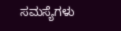ಸಮಸ್ಯೆಗಳು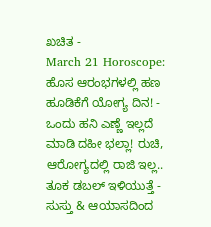ಖಚಿತ -
March 21 Horoscope: ಹೊಸ ಆರಂಭಗಳಲ್ಲಿ ಹಣ ಹೂಡಿಕೆಗೆ ಯೋಗ್ಯ ದಿನ! -
ಒಂದು ಹನಿ ಎಣ್ಣೆ ಇಲ್ಲದೆ ಮಾಡಿ ದಹೀ ಭಲ್ಲಾ! ರುಚಿ, ಆರೋಗ್ಯದಲ್ಲಿ ರಾಜಿ ಇಲ್ಲ.. ತೂಕ ಡಬಲ್ ಇಳಿಯುತ್ತೆ -
ಸುಸ್ತು & ಆಯಾಸದಿಂದ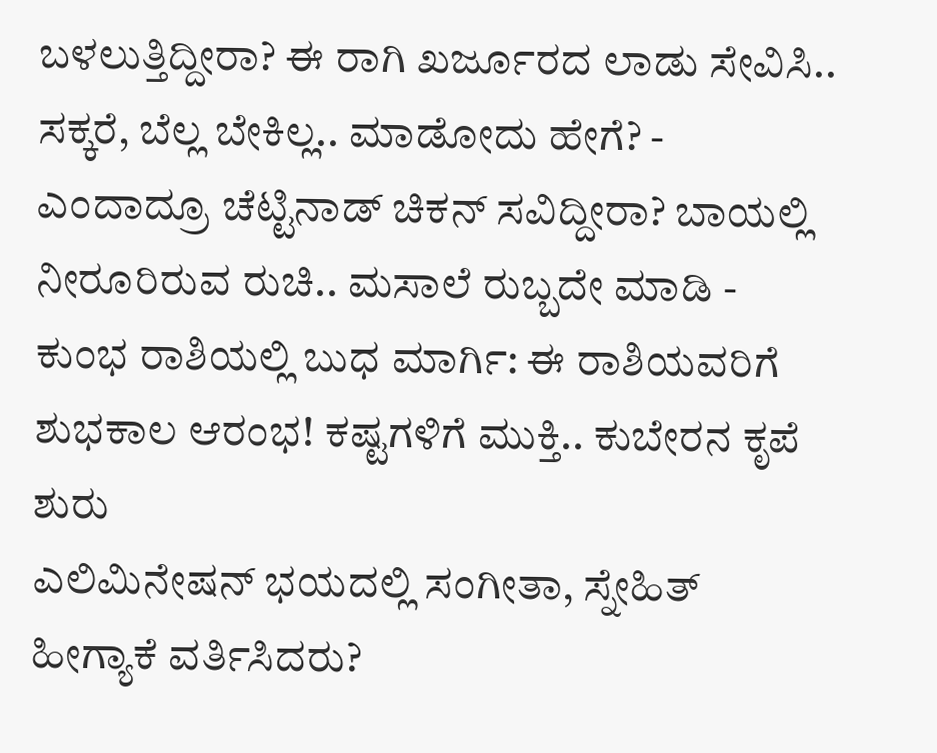ಬಳಲುತ್ತಿದ್ದೀರಾ? ಈ ರಾಗಿ ಖರ್ಜೂರದ ಲಾಡು ಸೇವಿಸಿ.. ಸಕ್ಕರೆ, ಬೆಲ್ಲ ಬೇಕಿಲ್ಲ.. ಮಾಡೋದು ಹೇಗೆ? -
ಎಂದಾದ್ರೂ ಚೆಟ್ಟಿನಾಡ್ ಚಿಕನ್ ಸವಿದ್ದೀರಾ? ಬಾಯಲ್ಲಿ ನೀರೂರಿರುವ ರುಚಿ.. ಮಸಾಲೆ ರುಬ್ಬದೇ ಮಾಡಿ -
ಕುಂಭ ರಾಶಿಯಲ್ಲಿ ಬುಧ ಮಾರ್ಗಿ: ಈ ರಾಶಿಯವರಿಗೆ ಶುಭಕಾಲ ಆರಂಭ! ಕಷ್ಟಗಳಿಗೆ ಮುಕ್ತಿ.. ಕುಬೇರನ ಕೃಪೆ ಶುರು
ಎಲಿಮಿನೇಷನ್ ಭಯದಲ್ಲಿ ಸಂಗೀತಾ, ಸ್ನೇಹಿತ್ ಹೀಗ್ಯಾಕೆ ವರ್ತಿಸಿದರು?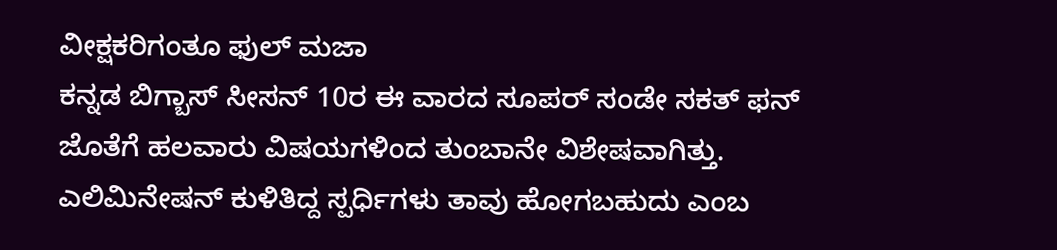ವೀಕ್ಷಕರಿಗಂತೂ ಫುಲ್ ಮಜಾ
ಕನ್ನಡ ಬಿಗ್ಬಾಸ್ ಸೀಸನ್ 10ರ ಈ ವಾರದ ಸೂಪರ್ ಸಂಡೇ ಸಕತ್ ಫನ್ ಜೊತೆಗೆ ಹಲವಾರು ವಿಷಯಗಳಿಂದ ತುಂಬಾನೇ ವಿಶೇಷವಾಗಿತ್ತು. ಎಲಿಮಿನೇಷನ್ ಕುಳಿತಿದ್ದ ಸ್ಪರ್ಧಿಗಳು ತಾವು ಹೋಗಬಹುದು ಎಂಬ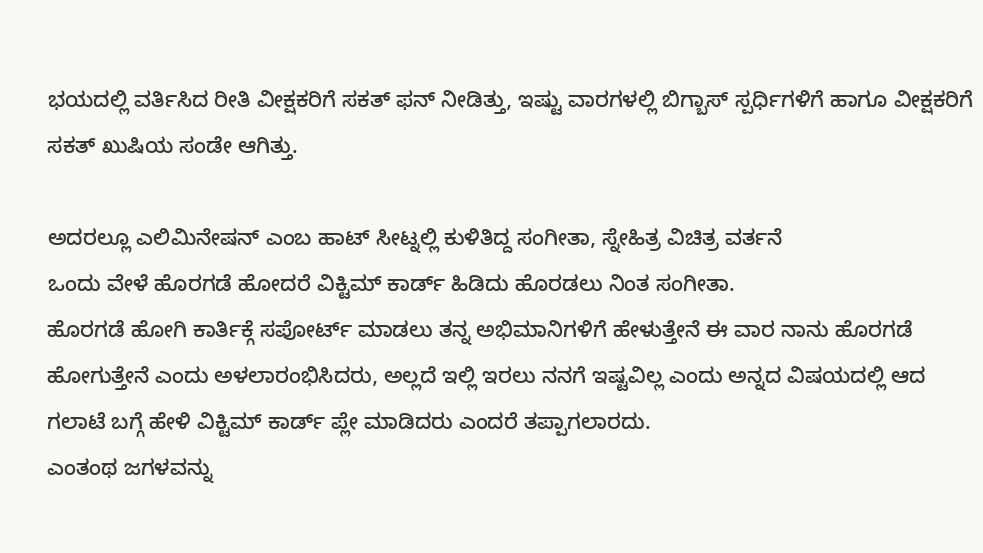ಭಯದಲ್ಲಿ ವರ್ತಿಸಿದ ರೀತಿ ವೀಕ್ಷಕರಿಗೆ ಸಕತ್ ಫನ್ ನೀಡಿತ್ತು, ಇಷ್ಟು ವಾರಗಳಲ್ಲಿ ಬಿಗ್ಬಾಸ್ ಸ್ಪರ್ಧಿಗಳಿಗೆ ಹಾಗೂ ವೀಕ್ಷಕರಿಗೆ ಸಕತ್ ಖುಷಿಯ ಸಂಡೇ ಆಗಿತ್ತು.

ಅದರಲ್ಲೂ ಎಲಿಮಿನೇಷನ್ ಎಂಬ ಹಾಟ್ ಸೀಟ್ನಲ್ಲಿ ಕುಳಿತಿದ್ದ ಸಂಗೀತಾ, ಸ್ನೇಹಿತ್ರ ವಿಚಿತ್ರ ವರ್ತನೆ
ಒಂದು ವೇಳೆ ಹೊರಗಡೆ ಹೋದರೆ ವಿಕ್ಟಿಮ್ ಕಾರ್ಡ್ ಹಿಡಿದು ಹೊರಡಲು ನಿಂತ ಸಂಗೀತಾ.
ಹೊರಗಡೆ ಹೋಗಿ ಕಾರ್ತಿಕ್ಗೆ ಸಪೋರ್ಟ್ ಮಾಡಲು ತನ್ನ ಅಭಿಮಾನಿಗಳಿಗೆ ಹೇಳುತ್ತೇನೆ ಈ ವಾರ ನಾನು ಹೊರಗಡೆ ಹೋಗುತ್ತೇನೆ ಎಂದು ಅಳಲಾರಂಭಿಸಿದರು, ಅಲ್ಲದೆ ಇಲ್ಲಿ ಇರಲು ನನಗೆ ಇಷ್ಟವಿಲ್ಲ ಎಂದು ಅನ್ನದ ವಿಷಯದಲ್ಲಿ ಆದ ಗಲಾಟೆ ಬಗ್ಗೆ ಹೇಳಿ ವಿಕ್ಟಿಮ್ ಕಾರ್ಡ್ ಪ್ಲೇ ಮಾಡಿದರು ಎಂದರೆ ತಪ್ಪಾಗಲಾರದು.
ಎಂತಂಥ ಜಗಳವನ್ನು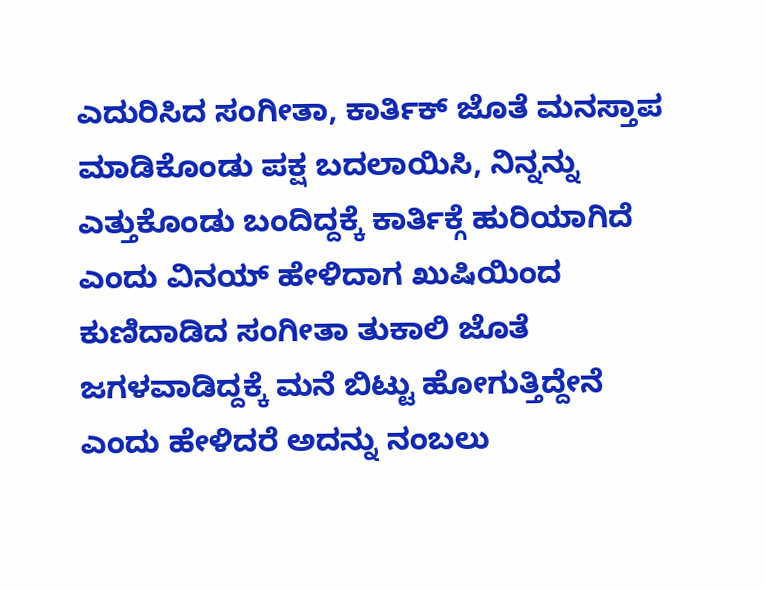ಎದುರಿಸಿದ ಸಂಗೀತಾ, ಕಾರ್ತಿಕ್ ಜೊತೆ ಮನಸ್ತಾಪ ಮಾಡಿಕೊಂಡು ಪಕ್ಷ ಬದಲಾಯಿಸಿ, ನಿನ್ನನ್ನು ಎತ್ತುಕೊಂಡು ಬಂದಿದ್ದಕ್ಕೆ ಕಾರ್ತಿಕ್ಗೆ ಹುರಿಯಾಗಿದೆ ಎಂದು ವಿನಯ್ ಹೇಳಿದಾಗ ಖುಷಿಯಿಂದ ಕುಣಿದಾಡಿದ ಸಂಗೀತಾ ತುಕಾಲಿ ಜೊತೆ ಜಗಳವಾಡಿದ್ದಕ್ಕೆ ಮನೆ ಬಿಟ್ಟು ಹೋಗುತ್ತಿದ್ದೇನೆ ಎಂದು ಹೇಳಿದರೆ ಅದನ್ನು ನಂಬಲು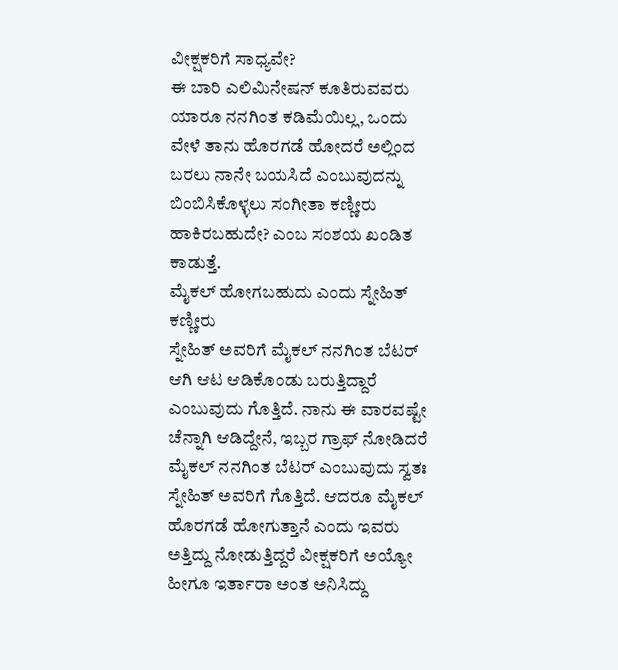ವೀಕ್ಷಕರಿಗೆ ಸಾಧ್ಯವೇ?
ಈ ಬಾರಿ ಎಲಿಮಿನೇಷನ್ ಕೂತಿರುವವರು ಯಾರೂ ನನಗಿಂತ ಕಡಿಮೆಯಿಲ್ಲ, ಒಂದು ವೇಳೆ ತಾನು ಹೊರಗಡೆ ಹೋದರೆ ಅಲ್ಲಿಂದ ಬರಲು ನಾನೇ ಬಯಸಿದೆ ಎಂಬುವುದನ್ನು ಬಿಂಬಿಸಿಕೊಳ್ಳಲು ಸಂಗೀತಾ ಕಣ್ಣೀರು ಹಾಕಿರಬಹುದೇ? ಎಂಬ ಸಂಶಯ ಖಂಡಿತ ಕಾಡುತ್ತೆ.
ಮೈಕಲ್ ಹೋಗಬಹುದು ಎಂದು ಸ್ನೇಹಿತ್ ಕಣ್ಣೀರು
ಸ್ನೇಹಿತ್ ಅವರಿಗೆ ಮೈಕಲ್ ನನಗಿಂತ ಬೆಟರ್ ಆಗಿ ಆಟ ಆಡಿಕೊಂಡು ಬರುತ್ತಿದ್ದಾರೆ ಎಂಬುವುದು ಗೊತ್ತಿದೆ. ನಾನು ಈ ವಾರವಷ್ಟೇ ಚೆನ್ನಾಗಿ ಆಡಿದ್ದೇನೆ, ಇಬ್ಬರ ಗ್ರಾಫ್ ನೋಡಿದರೆ ಮೈಕಲ್ ನನಗಿಂತ ಬೆಟರ್ ಎಂಬುವುದು ಸ್ವತಃ ಸ್ನೇಹಿತ್ ಅವರಿಗೆ ಗೊತ್ತಿದೆ. ಆದರೂ ಮೈಕಲ್ ಹೊರಗಡೆ ಹೋಗುತ್ತಾನೆ ಎಂದು ಇವರು ಅತ್ತಿದ್ದು ನೋಡುತ್ತಿದ್ದರೆ ವೀಕ್ಷಕರಿಗೆ ಅಯ್ಯೋ ಹೀಗೂ ಇರ್ತಾರಾ ಅಂತ ಅನಿಸಿದ್ದು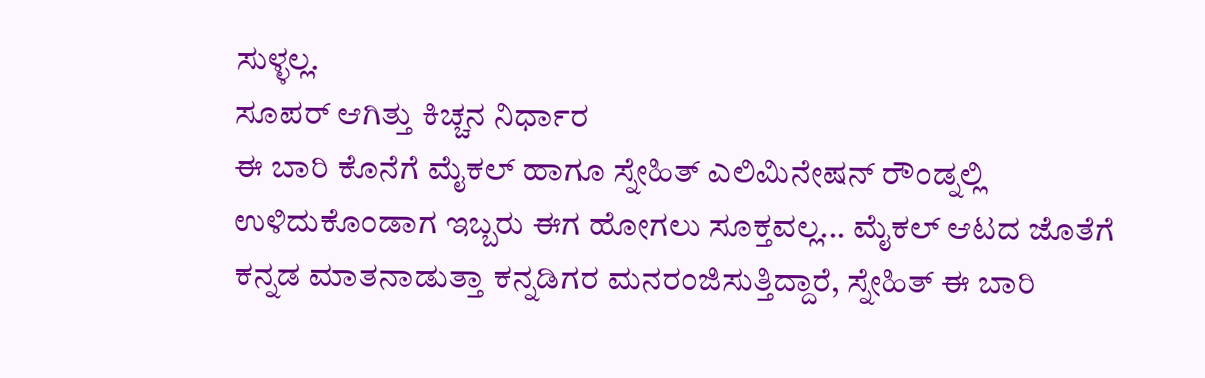ಸುಳ್ಳಲ್ಲ.
ಸೂಪರ್ ಆಗಿತ್ತು ಕಿಚ್ಚನ ನಿರ್ಧಾರ
ಈ ಬಾರಿ ಕೊನೆಗೆ ಮೈಕಲ್ ಹಾಗೂ ಸ್ನೇಹಿತ್ ಎಲಿಮಿನೇಷನ್ ರೌಂಡ್ನಲ್ಲಿ ಉಳಿದುಕೊಂಡಾಗ ಇಬ್ಬರು ಈಗ ಹೋಗಲು ಸೂಕ್ತವಲ್ಲ... ಮೈಕಲ್ ಆಟದ ಜೊತೆಗೆ ಕನ್ನಡ ಮಾತನಾಡುತ್ತಾ ಕನ್ನಡಿಗರ ಮನರಂಜಿಸುತ್ತಿದ್ದಾರೆ, ಸ್ನೇಹಿತ್ ಈ ಬಾರಿ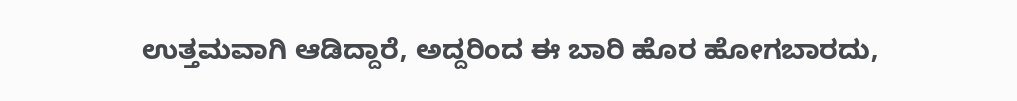ಉತ್ತಮವಾಗಿ ಆಡಿದ್ದಾರೆ, ಅದ್ದರಿಂದ ಈ ಬಾರಿ ಹೊರ ಹೋಗಬಾರದು,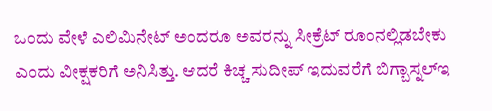ಒಂದು ವೇಳೆ ಎಲಿಮಿನೇಟ್ ಅಂದರೂ ಅವರನ್ನು ಸೀಕ್ರೆಟ್ ರೂಂನಲ್ಲಿಡಬೇಕು ಎಂದು ವೀಕ್ಷಕರಿಗೆ ಅನಿಸಿತ್ತು. ಆದರೆ ಕಿಚ್ಚ ಸುದೀಪ್ ಇದುವರೆಗೆ ಬಿಗ್ಬಾಸ್ನಲ್ಇ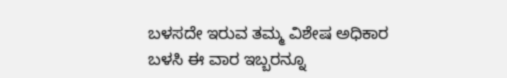ಬಳಸದೇ ಇರುವ ತಮ್ಮ ವಿಶೇಷ ಅಧಿಕಾರ ಬಳಸಿ ಈ ವಾರ ಇಬ್ಬರನ್ನೂ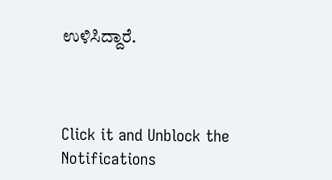ಉಳಿಸಿದ್ದಾರೆ.



Click it and Unblock the Notifications